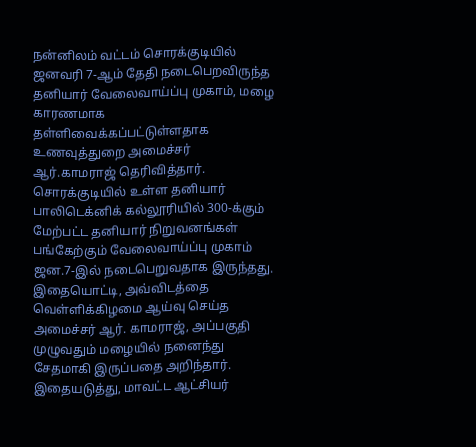நன்னிலம் வட்டம் சொரக்குடியில் ஜனவரி 7-ஆம் தேதி நடைபெறவிருந்த தனியார் வேலைவாய்ப்பு முகாம், மழை காரணமாக தள்ளிவைக்கப்பட்டுள்ளதாக உணவுத்துறை அமைச்சர் ஆர்.காமராஜ் தெரிவித்தார்.
சொரக்குடியில் உள்ள தனியார் பாலிடெக்னிக் கல்லூரியில் 300-க்கும் மேற்பட்ட தனியார் நிறுவனங்கள் பங்கேற்கும் வேலைவாய்ப்பு முகாம் ஜன.7-இல் நடைபெறுவதாக இருந்தது. இதையொட்டி, அவ்விடத்தை வெள்ளிக்கிழமை ஆய்வு செய்த அமைச்சர் ஆர். காமராஜ், அப்பகுதி முழுவதும் மழையில் நனைந்து சேதமாகி இருப்பதை அறிந்தார்.
இதையடுத்து, மாவட்ட ஆட்சியர்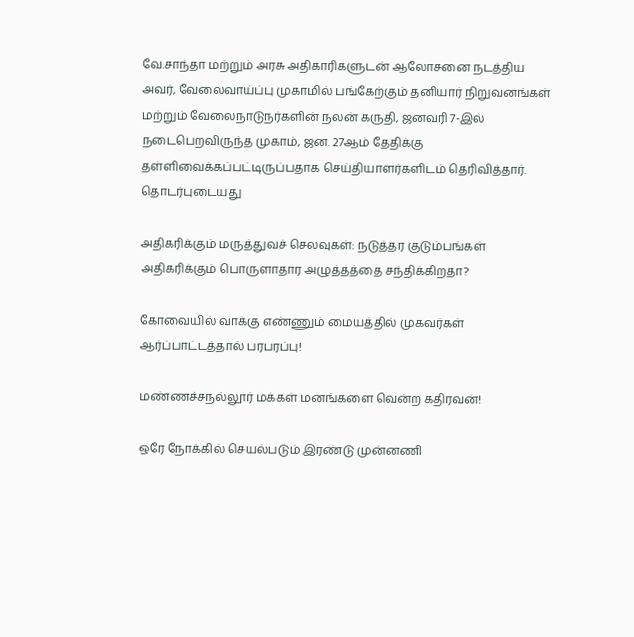வே.சாந்தா மற்றும் அரசு அதிகாரிகளுடன் ஆலோசனை நடத்திய அவர், வேலைவாய்ப்பு முகாமில் பங்கேற்கும் தனியார் நிறுவனங்கள் மற்றும் வேலைநாடுநர்களின் நலன் கருதி, ஜனவரி 7-இல் நடைபெறவிருந்த முகாம், ஜன. 27ஆம் தேதிக்கு தள்ளிவைக்கப்பட்டிருப்பதாக செய்தியாளர்களிடம் தெரிவித்தார்.
தொடர்புடையது

அதிகரிக்கும் மருத்துவச் செலவுகள்: நடுத்தர குடும்பங்கள் அதிகரிக்கும் பொருளாதார அழுத்தத்தை சந்திக்கிறதா?

கோவையில் வாக்கு எண்ணும் மையத்தில் முகவர்கள் ஆர்ப்பாட்டத்தால் பரபரப்பு!

மண்ணச்சநல்லூர் மக்கள் மனங்களை வென்ற கதிரவன்!

ஒரே நோக்கில் செயல்படும் இரண்டு முன்னணி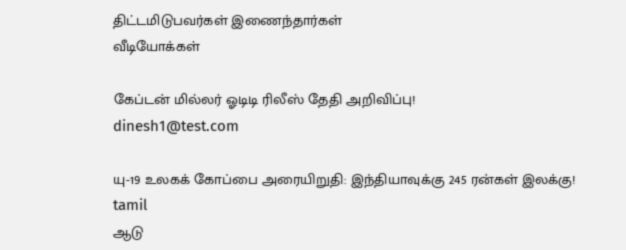திட்டமிடுபவர்கள் இணைந்தார்கள்
வீடியோக்கள்

கேப்டன் மில்லர் ஓடிடி ரிலீஸ் தேதி அறிவிப்பு!
dinesh1@test.com

யு-19 உலகக் கோப்பை அரையிறுதி: இந்தியாவுக்கு 245 ரன்கள் இலக்கு!
tamil
ஆடு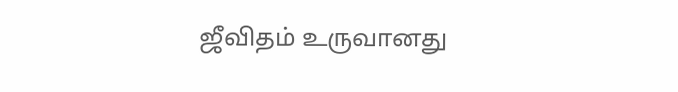ஜீவிதம் உருவானது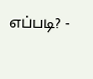எப்படி? -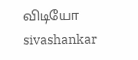விடியோ
sivashankar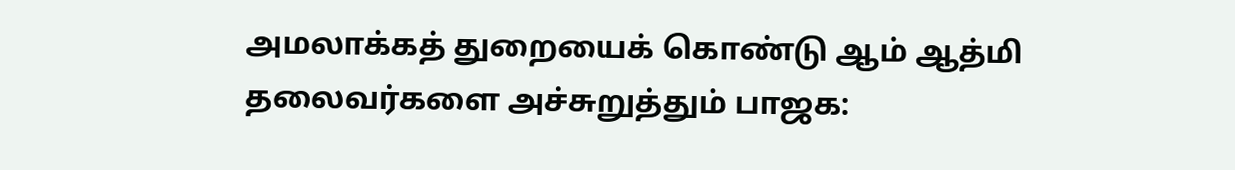அமலாக்கத் துறையைக் கொண்டு ஆம் ஆத்மி தலைவர்களை அச்சுறுத்தும் பாஜக: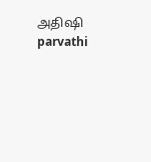அதிஷி
parvathi